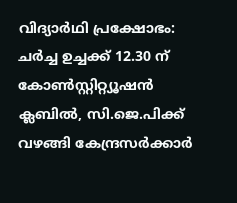വിദ്യാർഥി പ്രക്ഷോഭം: ചർച്ച ഉച്ചക്ക് 12.30 ന് കോൺസ്റ്റിറ്റ്യൂഷൻ ക്ലബിൽ, സി.ജെ.പിക്ക് വഴങ്ങി കേന്ദ്രസർക്കാർ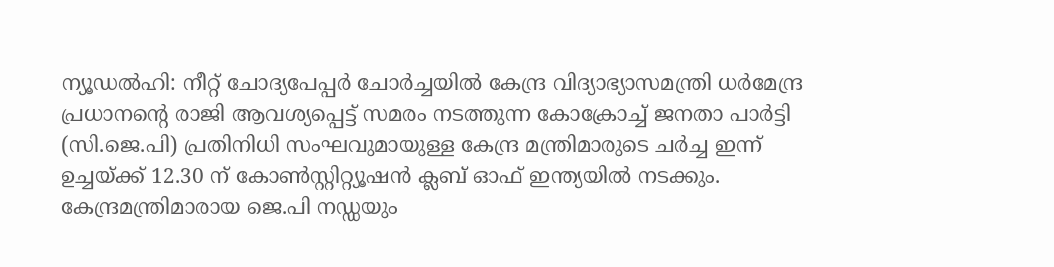ന്യൂഡൽഹി: നീറ്റ് ചോദ്യപേപ്പർ ചോർച്ചയിൽ കേന്ദ്ര വിദ്യാഭ്യാസമന്ത്രി ധർമേന്ദ്ര പ്രധാനന്റെ രാജി ആവശ്യപ്പെട്ട് സമരം നടത്തുന്ന കോക്രോച്ച് ജനതാ പാർട്ടി (സി.ജെ.പി) പ്രതിനിധി സംഘവുമായുള്ള കേന്ദ്ര മന്ത്രിമാരുടെ ചർച്ച ഇന്ന് ഉച്ചയ്ക്ക് 12.30 ന് കോൺസ്റ്റിറ്റ്യൂഷൻ ക്ലബ് ഓഫ് ഇന്ത്യയിൽ നടക്കും. കേന്ദ്രമന്ത്രിമാരായ ജെ.പി നഡ്ഡയും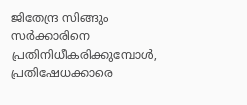ജിതേന്ദ്ര സിങ്ങും സർക്കാരിനെ പ്രതിനിധീകരിക്കുമ്പോൾ, പ്രതിഷേധക്കാരെ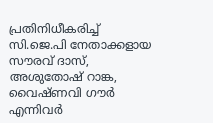പ്രതിനിധീകരിച്ച് സി.ജെ.പി നേതാക്കളായ സൗരവ് ദാസ്, അശുതോഷ് റാങ്ക, വൈഷ്ണവി ഗൗർ എന്നിവർ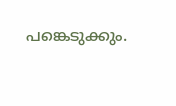പങ്കെടുക്കും.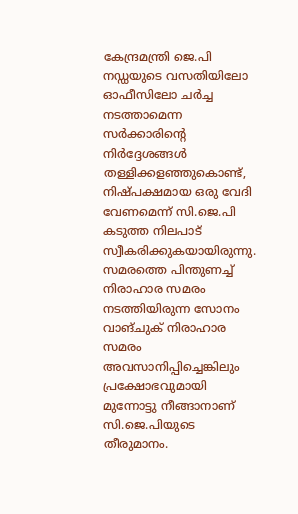കേന്ദ്രമന്ത്രി ജെ.പി നഡ്ഡയുടെ വസതിയിലോ ഓഫീസിലോ ചർച്ച നടത്താമെന്ന സർക്കാരിന്റെ നിർദ്ദേശങ്ങൾ തള്ളിക്കളഞ്ഞുകൊണ്ട്, നിഷ്പക്ഷമായ ഒരു വേദി വേണമെന്ന് സി.ജെ.പി കടുത്ത നിലപാട് സ്വീകരിക്കുകയായിരുന്നു. സമരത്തെ പിന്തുണച്ച് നിരാഹാര സമരം നടത്തിയിരുന്ന സോനം വാങ്ചുക് നിരാഹാര സമരം അവസാനിപ്പിച്ചെങ്കിലും പ്രക്ഷോഭവുമായി മുന്നോട്ടു നീങ്ങാനാണ് സി.ജെ.പിയുടെ തീരുമാനം.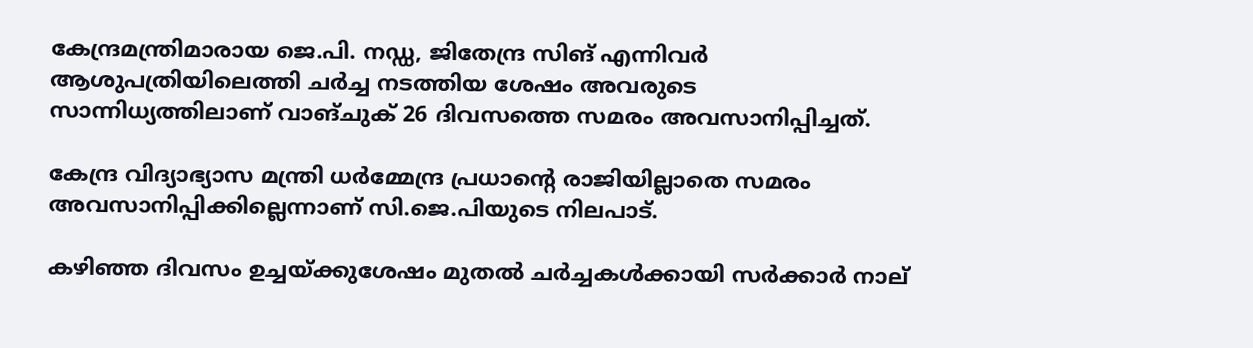കേന്ദ്രമന്ത്രിമാരായ ജെ.പി. നഡ്ഡ, ജിതേന്ദ്ര സിങ് എന്നിവർ ആശുപത്രിയിലെത്തി ചർച്ച നടത്തിയ ശേഷം അവരുടെ സാന്നിധ്യത്തിലാണ് വാങ്ചുക് 26 ദിവസത്തെ സമരം അവസാനിപ്പിച്ചത്.

കേന്ദ്ര വിദ്യാഭ്യാസ മന്ത്രി ധർമ്മേന്ദ്ര പ്രധാന്റെ രാജിയില്ലാതെ സമരം അവസാനിപ്പിക്കില്ലെന്നാണ് സി.ജെ.പിയുടെ നിലപാട്.

കഴിഞ്ഞ ദിവസം ഉച്ചയ്ക്കുശേഷം മുതൽ ചർച്ചകൾക്കായി സർക്കാർ നാല്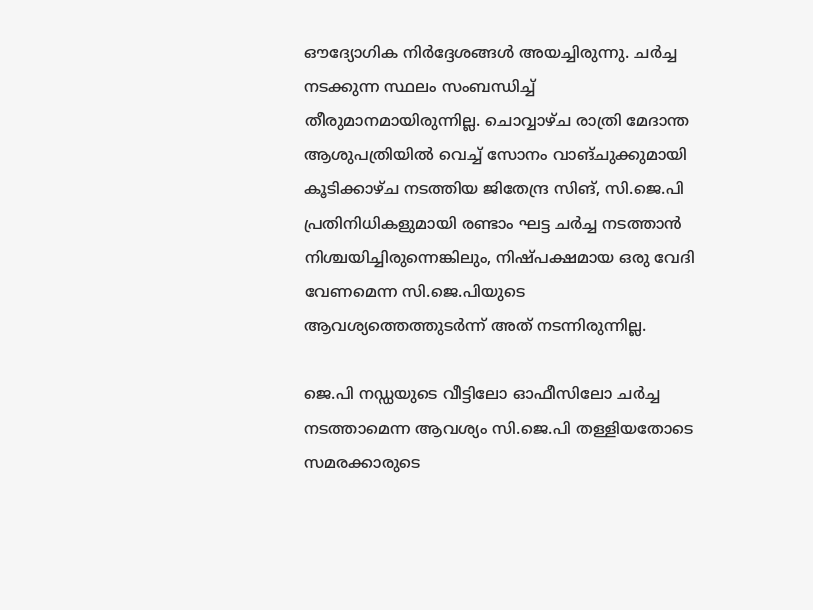ഔദ്യോഗിക നിർദ്ദേശങ്ങൾ അയച്ചിരുന്നു. ചർച്ച നടക്കുന്ന സ്ഥലം സംബന്ധിച്ച് തീരുമാനമായിരുന്നില്ല. ചൊവ്വാഴ്ച രാത്രി മേദാന്ത ആശുപത്രിയിൽ വെച്ച് സോനം വാങ്ചുക്കുമായി കൂടിക്കാഴ്ച നടത്തിയ ജിതേന്ദ്ര സിങ്, സി.ജെ.പി പ്രതിനിധികളുമായി രണ്ടാം ഘട്ട ചർച്ച നടത്താൻ നിശ്ചയിച്ചിരുന്നെങ്കിലും, നിഷ്പക്ഷമായ ഒരു വേദി വേണമെന്ന സി.ജെ.പിയുടെ ആവശ്യത്തെത്തുടർന്ന് അത് നടന്നിരുന്നില്ല.

ജെ.പി നഡ്ഡയുടെ വീട്ടിലോ ഓഫീസിലോ ചർച്ച നടത്താമെന്ന ആവശ്യം സി.ജെ.പി തള്ളിയതോടെ സമരക്കാരുടെ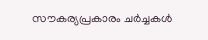സൗകര്യപ്രകാരം ചർച്ചകൾ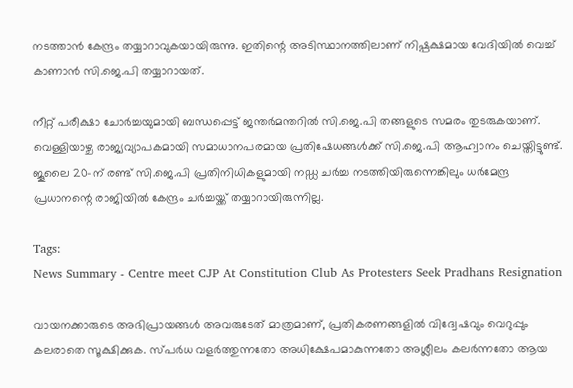നടത്താൻ കേന്ദ്രം തയ്യാറാവുകയായിരുന്നു. ഇതിന്റെ അടിസ്ഥാനത്തിലാണ് നിഷ്പക്ഷമായ വേദിയിൽ വെച്ച് കാണാൻ സി.ജെ.പി തയ്യാറായത്.

നീറ്റ് പരീക്ഷാ ചോർച്ചയുമായി ബന്ധപ്പെട്ട് ജന്തർമന്തറിൽ സി.ജെ.പി തങ്ങളുടെ സമരം തുടരുകയാണ്. വെള്ളിയാഴ്ച രാജ്യവ്യാപകമായി സമാധാനപരമായ പ്രതിഷേധങ്ങൾക്ക് സി.ജെ.പി ആഹ്വാനം ചെയ്തിട്ടുണ്ട്. ജൂലൈ 20-ന് രണ്ട് സി.ജെ.പി പ്രതിനിധികളുമായി നഡ്ഡ ചർച്ച നടത്തിയിരുന്നെങ്കിലും ധർമേന്ദ്ര പ്രധാനന്റെ രാജിയിൽ കേന്ദ്രം ചർച്ചയ്ക്ക് തയ്യാറായിരുന്നില്ല.

Tags:
News Summary - Centre meet CJP At Constitution Club As Protesters Seek Pradhans Resignation

വായനക്കാരുടെ അഭിപ്രായങ്ങള്‍ അവരുടേത് മാത്രമാണ്, പ്രതികരണങ്ങളിൽ വിദ്വേഷവും വെറുപ്പും കലരാതെ സൂക്ഷിക്കുക. സ്പർധ വളർത്തുന്നതോ അധിക്ഷേപമാകുന്നതോ അശ്ലീലം കലർന്നതോ ആയ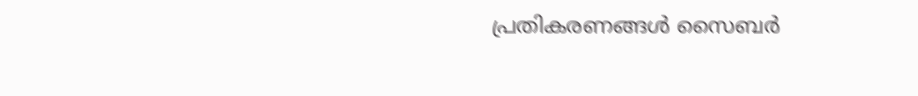പ്രതികരണങ്ങൾ സൈബർ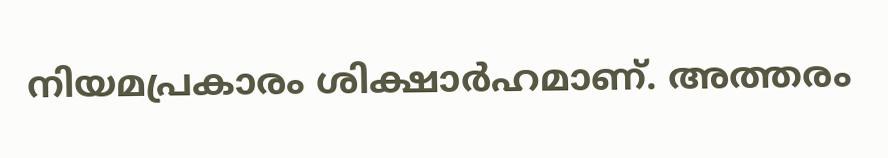നിയമപ്രകാരം ശിക്ഷാർഹമാണ്. അത്തരം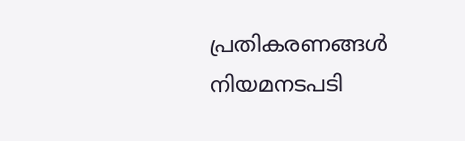പ്രതികരണങ്ങൾ നിയമനടപടി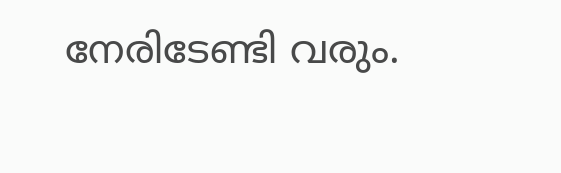നേരിടേണ്ടി വരും.